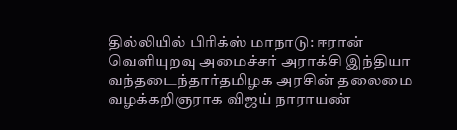தில்லியில் பிரிக்ஸ் மாநாடு: ஈரான் வெளியுறவு அமைச்சர் அராக்சி இந்தியா வந்தடைந்தார்தமிழக அரசின் தலைமை வழக்கறிஞராக விஜய் நாராயண்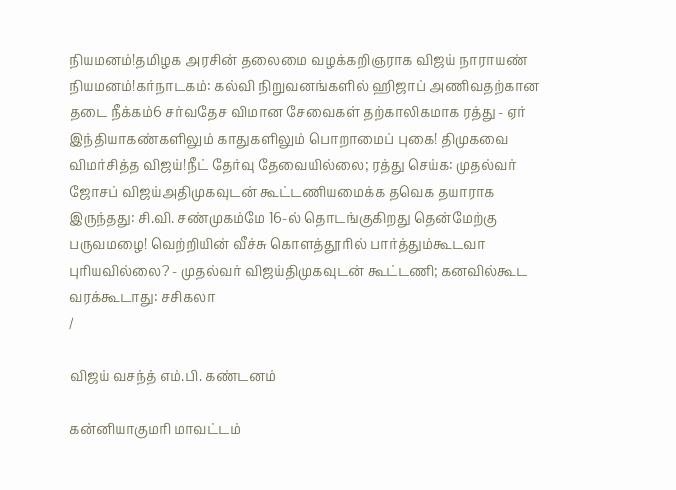நியமனம்!தமிழக அரசின் தலைமை வழக்கறிஞராக விஜய் நாராயண் நியமனம்!கர்நாடகம்: கல்வி நிறுவனங்களில் ஹிஜாப் அணிவதற்கான தடை நீக்கம்6 சர்வதேச விமான சேவைகள் தற்காலிகமாக ரத்து - ஏர் இந்தியாகண்களிலும் காதுகளிலும் பொறாமைப் புகை! திமுகவை விமர்சித்த விஜய்!நீட் தேர்வு தேவையில்லை; ரத்து செய்க: முதல்வர் ஜோசப் விஜய்அதிமுகவுடன் கூட்டணியமைக்க தவெக தயாராக இருந்தது: சி.வி. சண்முகம்மே 16-ல் தொடங்குகிறது தென்மேற்கு பருவமழை! வெற்றியின் வீச்சு கொளத்தூரில் பார்த்தும்கூடவா புரியவில்லை? - முதல்வர் விஜய்திமுகவுடன் கூட்டணி; கனவில்கூட வரக்கூடாது: சசிகலா
/

விஜய் வசந்த் எம்.பி. கண்டனம்

கன்னியாகுமரி மாவட்டம்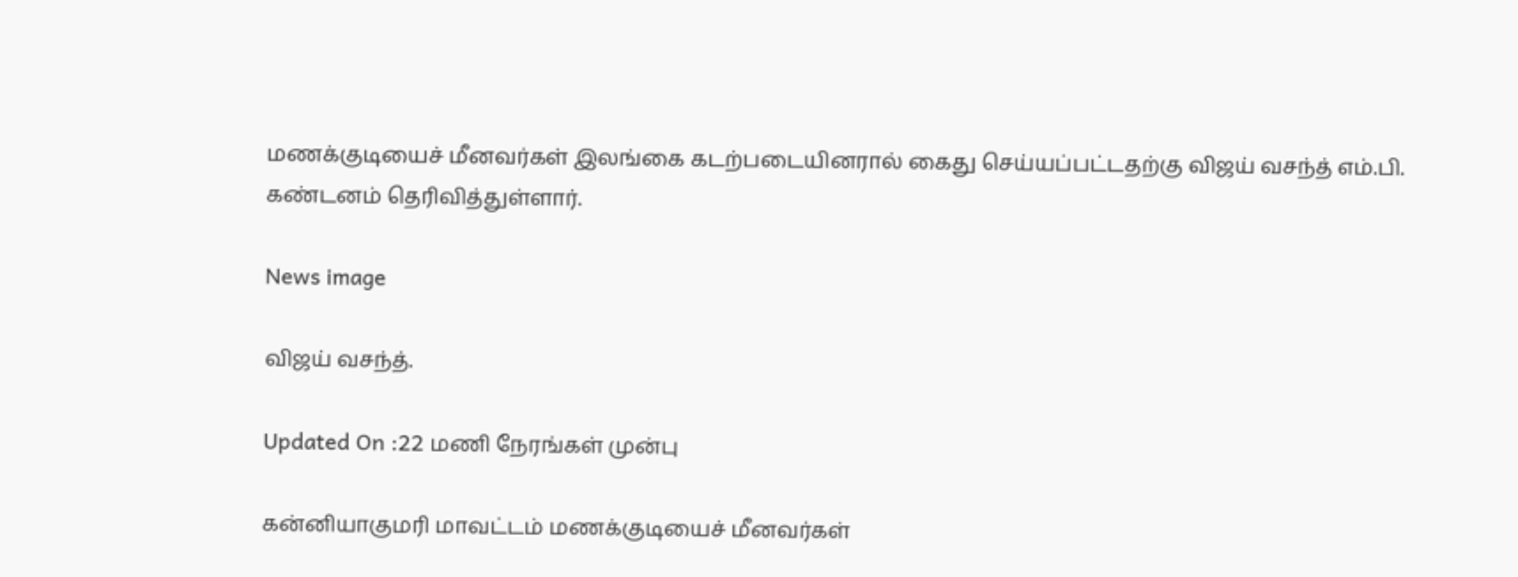மணக்குடியைச் மீனவர்கள் இலங்கை கடற்படையினரால் கைது செய்யப்பட்டதற்கு விஜய் வசந்த் எம்.பி. கண்டனம் தெரிவித்துள்ளார்.

News image

விஜய் வசந்த்.

Updated On :22 மணி நேரங்கள் முன்பு

கன்னியாகுமரி மாவட்டம் மணக்குடியைச் மீனவர்கள்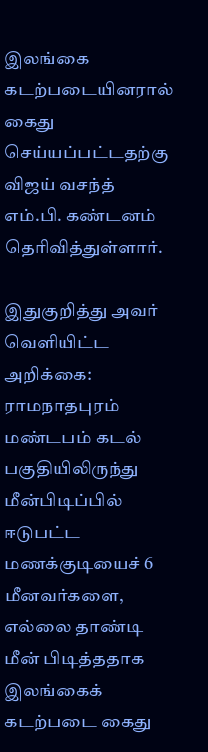இலங்கை கடற்படையினரால் கைது செய்யப்பட்டதற்கு விஜய் வசந்த் எம்.பி. கண்டனம் தெரிவித்துள்ளார்.

இதுகுறித்து அவர் வெளியிட்ட அறிக்கை: ராமநாதபுரம் மண்டபம் கடல் பகுதியிலிருந்து மீன்பிடிப்பில் ஈடுபட்ட மணக்குடியைச் 6 மீனவர்களை, எல்லை தாண்டி மீன் பிடித்ததாக இலங்கைக் கடற்படை கைது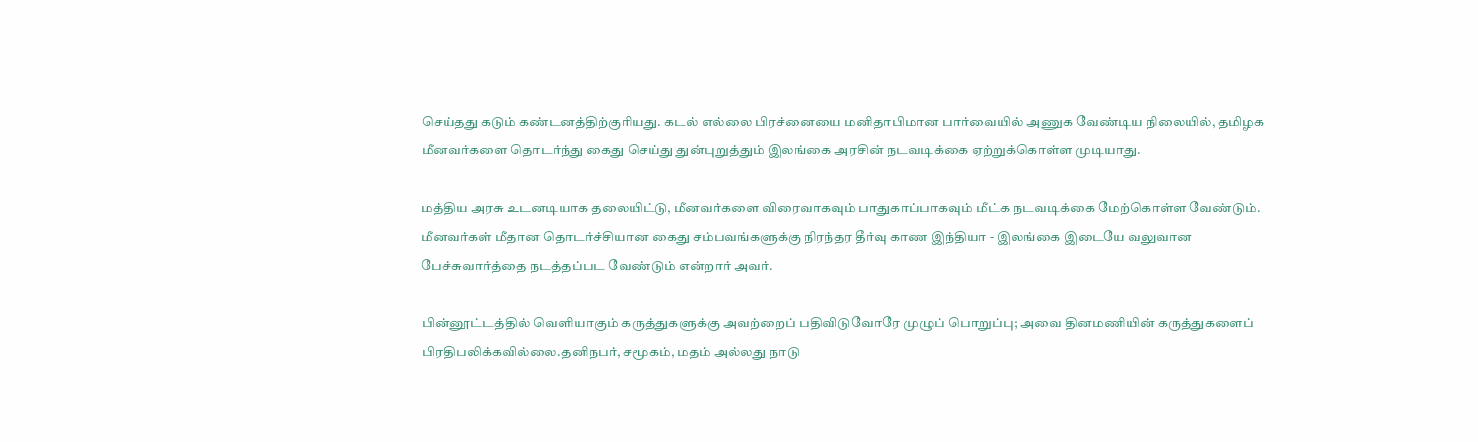செய்தது கடும் கண்டனத்திற்குரியது. கடல் எல்லை பிரச்னையை மனிதாபிமான பார்வையில் அணுக வேண்டிய நிலையில், தமிழக மீனவர்களை தொடர்ந்து கைது செய்து துன்புறுத்தும் இலங்கை அரசின் நடவடிக்கை ஏற்றுக்கொள்ள முடியாது.

மத்திய அரசு உடனடியாக தலையிட்டு, மீனவர்களை விரைவாகவும் பாதுகாப்பாகவும் மீட்க நடவடிக்கை மேற்கொள்ள வேண்டும். மீனவர்கள் மீதான தொடர்ச்சியான கைது சம்பவங்களுக்கு நிரந்தர தீர்வு காண இந்தியா - இலங்கை இடையே வலுவான பேச்சுவார்த்தை நடத்தப்பட வேண்டும் என்றார் அவர்.

பின்னூட்டத்தில் வெளியாகும் கருத்துகளுக்கு அவற்றைப் பதிவிடுவோரே முழுப் பொறுப்பு; அவை தினமணியின் கருத்துகளைப் பிரதிபலிக்கவில்லை.தனிநபர், சமூகம், மதம் அல்லது நாடு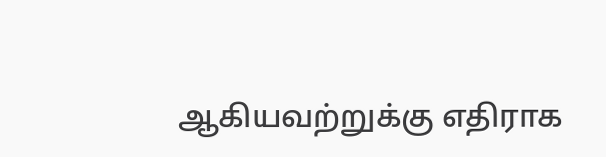ஆகியவற்றுக்கு எதிராக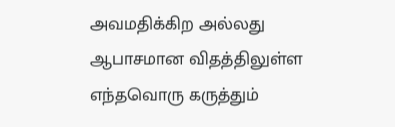அவமதிக்கிற அல்லது ஆபாசமான விதத்திலுள்ள எந்தவொரு கருத்தும்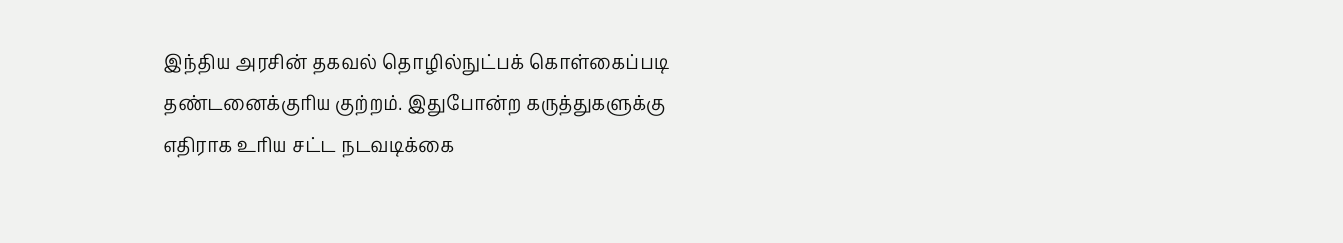இந்திய அரசின் தகவல் தொழில்நுட்பக் கொள்கைப்படி தண்டனைக்குரிய குற்றம். இதுபோன்ற கருத்துகளுக்கு எதிராக உரிய சட்ட நடவடிக்கை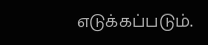எடுக்கப்படும்.